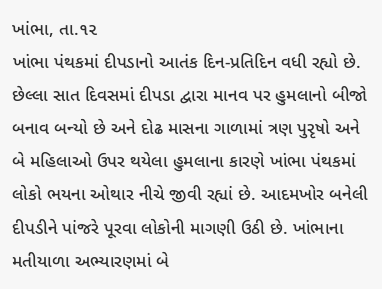ખાંભા, તા.૧૨
ખાંભા પંથકમાં દીપડાનો આતંક દિન-પ્રતિદિન વધી રહ્યો છે. છેલ્લા સાત દિવસમાં દીપડા દ્વારા માનવ પર હુમલાનો બીજો બનાવ બન્યો છે અને દોઢ માસના ગાળામાં ત્રણ પુરૃષો અને બે મહિલાઓ ઉપર થયેલા હુમલાના કારણે ખાંભા પંથકમાં લોકો ભયના ઓથાર નીચે જીવી રહ્યાં છે. આદમખોર બનેલી દીપડીને પાંજરે પૂરવા લોકોની માગણી ઉઠી છે. ખાંભાના મતીયાળા અભ્યારણમાં બે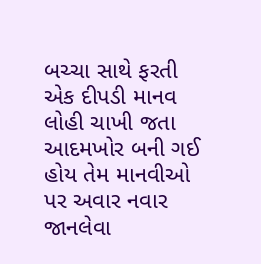બચ્ચા સાથે ફરતી એક દીપડી માનવ લોહી ચાખી જતા આદમખોર બની ગઈ હોય તેમ માનવીઓ પર અવાર નવાર જાનલેવા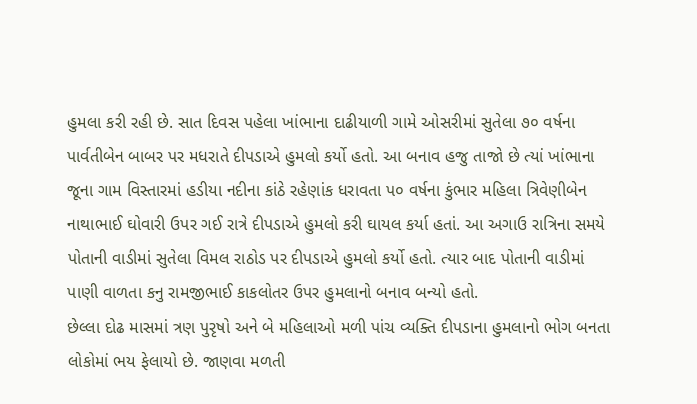હુમલા કરી રહી છે. સાત દિવસ પહેલા ખાંભાના દાઢીયાળી ગામે ઓસરીમાં સુતેલા ૭૦ વર્ષના પાર્વતીબેન બાબર પર મધરાતે દીપડાએ હુમલો કર્યો હતો. આ બનાવ હજુ તાજો છે ત્યાં ખાંભાના જૂના ગામ વિસ્તારમાં હડીયા નદીના કાંઠે રહેણાંક ધરાવતા પ૦ વર્ષના કુંભાર મહિલા ત્રિવેણીબેન નાથાભાઈ ઘોવારી ઉપર ગઈ રાત્રે દીપડાએ હુમલો કરી ઘાયલ કર્યા હતાં. આ અગાઉ રાત્રિના સમયે પોતાની વાડીમાં સુતેલા વિમલ રાઠોડ પર દીપડાએ હુમલો કર્યો હતો. ત્યાર બાદ પોતાની વાડીમાં પાણી વાળતા કનુ રામજીભાઈ કાકલોતર ઉપર હુમલાનો બનાવ બન્યો હતો.
છેલ્લા દોઢ માસમાં ત્રણ પુરૃષો અને બે મહિલાઓ મળી પાંચ વ્યક્તિ દીપડાના હુમલાનો ભોગ બનતા લોકોમાં ભય ફેલાયો છે. જાણવા મળતી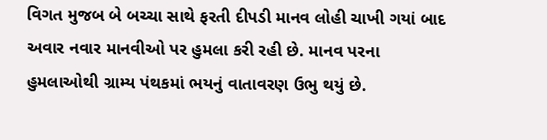વિગત મુજબ બે બચ્ચા સાથે ફરતી દીપડી માનવ લોહી ચાખી ગયાં બાદ અવાર નવાર માનવીઓ પર હુમલા કરી રહી છે. માનવ પરના હુમલાઓથી ગ્રામ્ય પંથકમાં ભયનું વાતાવરણ ઉભુ થયું છે.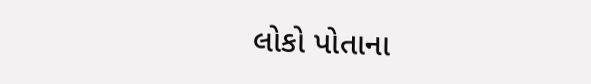લોકો પોતાના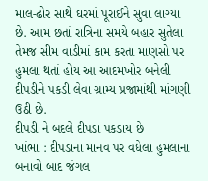માલ-ઢોર સાથે ઘરમાં પૂરાઈને સુવા લાગ્યા છે. આમ છતાં રાત્રિના સમયે બહાર સુતેલા તેમજ સીમ વાડીમાં કામ કરતા માણસો પર હુમલા થતાં હોય આ આદમખોર બનેલી દીપડીને પકડી લેવા ગ્રામ્ય પ્રજામાંથી માંગણી ઉઠી છે.
દીપડી ને બદલે દીપડા પકડાય છે
ખાંભા : દીપડાના માનવ પર વધેલા હુમલાના બનાવો બાદ જંગલ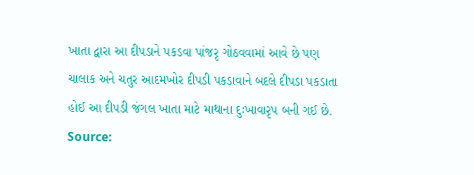ખાતા દ્વારા આ દીપડાને પકડવા પાંજરૃ ગોઠવવામાં આવે છે પણ ચાલાક અને ચતુર આદમખોર દીપડી પકડાવાને બદલે દીપડા પકડાતા હોઈ આ દીપડી જંગલ ખાતા માટે માથાના દુઃખાવારૃપ બની ગઈ છે.
Source: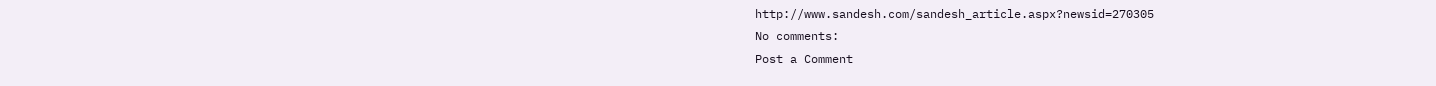http://www.sandesh.com/sandesh_article.aspx?newsid=270305
No comments:
Post a Comment